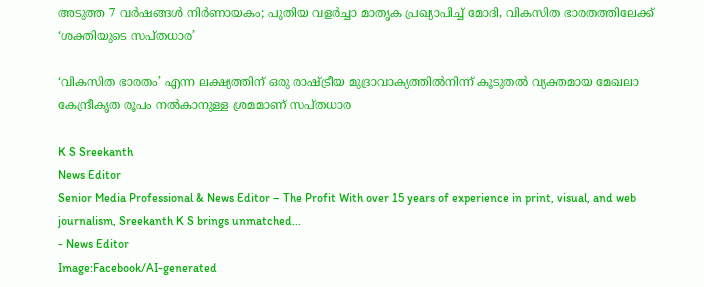അടുത്ത 7 വര്‍ഷങ്ങള്‍ നിര്‍ണായകം; പുതിയ വളര്‍ച്ചാ മാതൃക പ്രഖ്യാപിച്ച് മോദി, വികസിത ഭാരതത്തിലേക്ക് ‘ശക്തിയുടെ സപ്തധാര’

‘വികസിത ഭാരതം’ എന്ന ലക്ഷ്യത്തിന് ഒരു രാഷ്ട്രീയ മുദ്രാവാക്യത്തില്‍നിന്ന് കൂടുതല്‍ വ്യക്തമായ മേഖലാ കേന്ദ്രീകൃത രൂപം നല്‍കാനുള്ള ശ്രമമാണ് സപ്തധാര

K S Sreekanth
News Editor
Senior Media Professional & News Editor – The Profit With over 15 years of experience in print, visual, and web journalism, Sreekanth K S brings unmatched...
- News Editor
Image:Facebook/AI-generated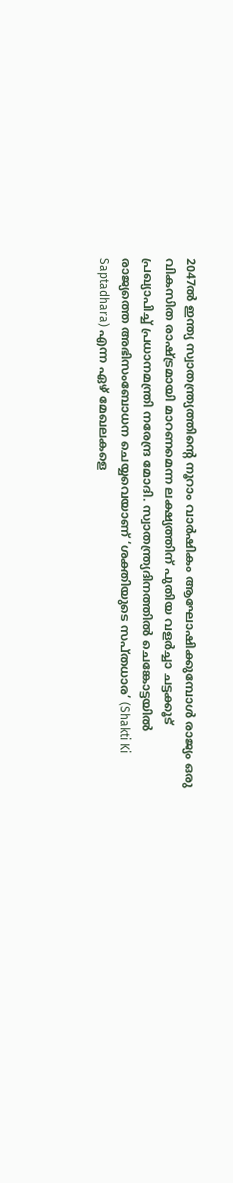2047ല്‍ ഇന്ത്യ സ്വാതന്ത്ര്യത്തിന്റെ നൂറാം വാര്‍ഷികം ആഘോഷിക്കുമ്പോള്‍ രാജ്യം ഒരു വികസിത രാഷ്ട്രമായി മാറണമെന്ന ലക്ഷ്യത്തിന് പുതിയ വളര്‍ച്ചാ ചട്ടക്കൂട് പ്രഖ്യാപിച്ച് പ്രധാനമന്ത്രി നരേന്ദ്ര മോദി. സ്വാതന്ത്ര്യദിനത്തില്‍ ചെങ്കോട്ടയില്‍ രാജ്യത്തെ അഭിസംബോധന ചെയ്യവെയാണ് ‘ശക്തിയുടെ സപ്തധാര’ (Shakti Ki Saptadhara) എന്ന ഏഴ് മേഖലകളെ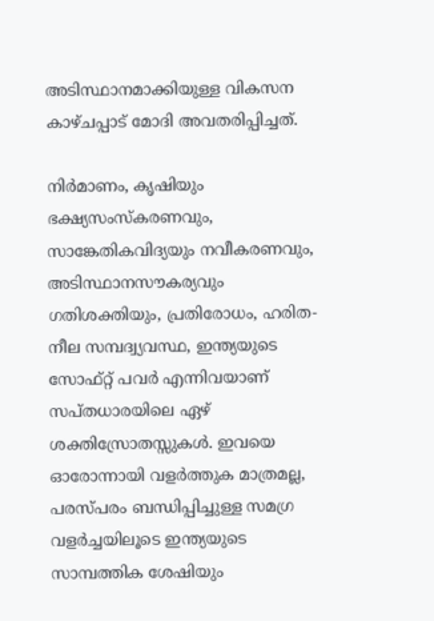അടിസ്ഥാനമാക്കിയുള്ള വികസന കാഴ്ചപ്പാട് മോദി അവതരിപ്പിച്ചത്.

നിര്‍മാണം, കൃഷിയും ഭക്ഷ്യസംസ്‌കരണവും, സാങ്കേതികവിദ്യയും നവീകരണവും, അടിസ്ഥാനസൗകര്യവും ഗതിശക്തിയും, പ്രതിരോധം, ഹരിത-നീല സമ്പദ്വ്യവസ്ഥ, ഇന്ത്യയുടെ സോഫ്റ്റ് പവര്‍ എന്നിവയാണ് സപ്തധാരയിലെ ഏഴ് ശക്തിസ്രോതസ്സുകള്‍. ഇവയെ ഓരോന്നായി വളര്‍ത്തുക മാത്രമല്ല, പരസ്പരം ബന്ധിപ്പിച്ചുള്ള സമഗ്ര വളര്‍ച്ചയിലൂടെ ഇന്ത്യയുടെ സാമ്പത്തിക ശേഷിയും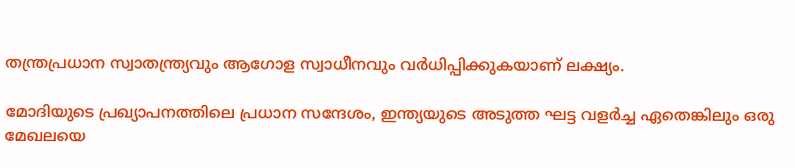തന്ത്രപ്രധാന സ്വാതന്ത്ര്യവും ആഗോള സ്വാധീനവും വര്‍ധിപ്പിക്കുകയാണ് ലക്ഷ്യം.

മോദിയുടെ പ്രഖ്യാപനത്തിലെ പ്രധാന സന്ദേശം, ഇന്ത്യയുടെ അടുത്ത ഘട്ട വളര്‍ച്ച ഏതെങ്കിലും ഒരു മേഖലയെ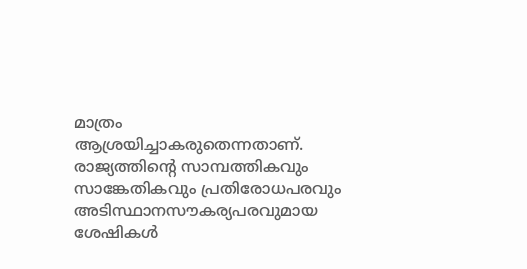മാത്രം ആശ്രയിച്ചാകരുതെന്നതാണ്. രാജ്യത്തിന്റെ സാമ്പത്തികവും സാങ്കേതികവും പ്രതിരോധപരവും അടിസ്ഥാനസൗകര്യപരവുമായ ശേഷികള്‍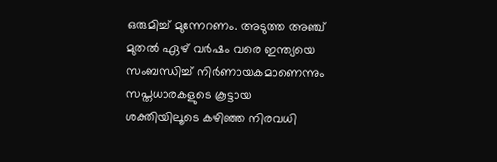ഒരുമിച്ച് മുന്നേറണം. അടുത്ത അഞ്ച് മുതല്‍ ഏഴ് വര്‍ഷം വരെ ഇന്ത്യയെ സംബന്ധിച്ച് നിര്‍ണായകമാണെന്നും സപ്തധാരകളുടെ കൂട്ടായ ശക്തിയിലൂടെ കഴിഞ്ഞ നിരവധി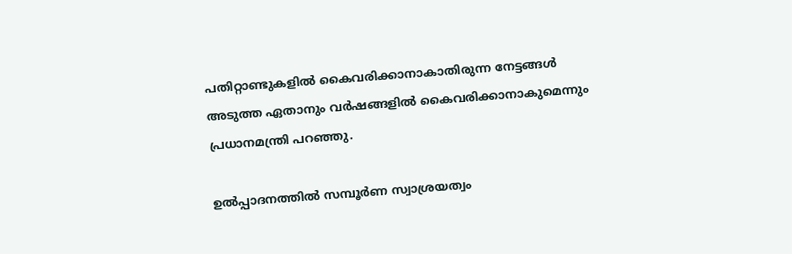പതിറ്റാണ്ടുകളില്‍ കൈവരിക്കാനാകാതിരുന്ന നേട്ടങ്ങള്‍ അടുത്ത ഏതാനും വര്‍ഷങ്ങളില്‍ കൈവരിക്കാനാകുമെന്നും പ്രധാനമന്ത്രി പറഞ്ഞു.

ഉല്‍പ്പാദനത്തില്‍ സമ്പൂര്‍ണ സ്വാശ്രയത്വം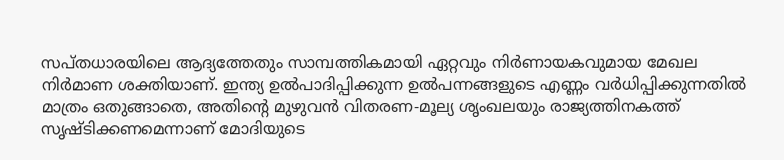സപ്തധാരയിലെ ആദ്യത്തേതും സാമ്പത്തികമായി ഏറ്റവും നിര്‍ണായകവുമായ മേഖല നിര്‍മാണ ശക്തിയാണ്. ഇന്ത്യ ഉല്‍പാദിപ്പിക്കുന്ന ഉല്‍പന്നങ്ങളുടെ എണ്ണം വര്‍ധിപ്പിക്കുന്നതില്‍ മാത്രം ഒതുങ്ങാതെ, അതിന്റെ മുഴുവന്‍ വിതരണ-മൂല്യ ശൃംഖലയും രാജ്യത്തിനകത്ത് സൃഷ്ടിക്കണമെന്നാണ് മോദിയുടെ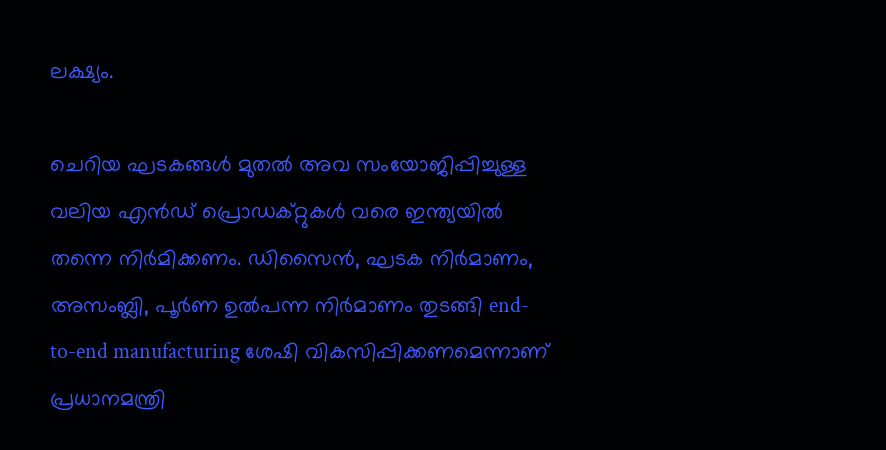ലക്ഷ്യം.

ചെറിയ ഘടകങ്ങള്‍ മുതല്‍ അവ സംയോജിപ്പിച്ചുള്ള വലിയ എന്‍ഡ് പ്രൊഡക്റ്റുകള്‍ വരെ ഇന്ത്യയില്‍ തന്നെ നിര്‍മിക്കണം. ഡിസൈന്‍, ഘടക നിര്‍മാണം, അസംബ്ലി, പൂര്‍ണ ഉല്‍പന്ന നിര്‍മാണം തുടങ്ങി end-to-end manufacturing ശേഷി വികസിപ്പിക്കണമെന്നാണ് പ്രധാനമന്ത്രി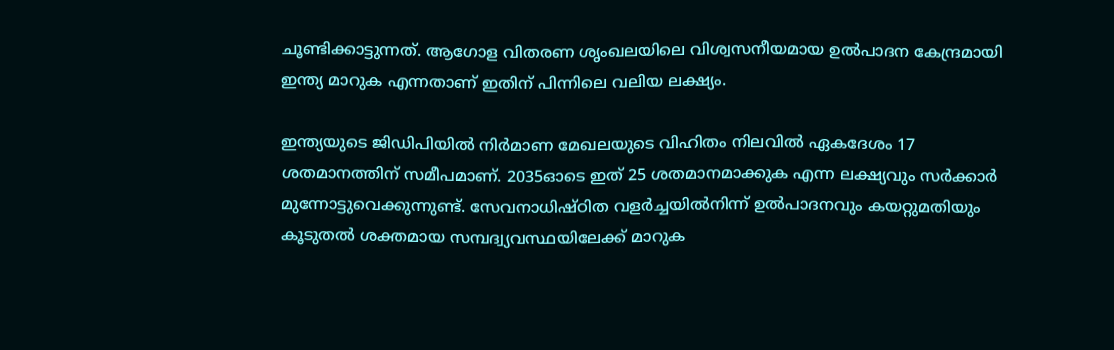ചൂണ്ടിക്കാട്ടുന്നത്. ആഗോള വിതരണ ശൃംഖലയിലെ വിശ്വസനീയമായ ഉല്‍പാദന കേന്ദ്രമായി ഇന്ത്യ മാറുക എന്നതാണ് ഇതിന് പിന്നിലെ വലിയ ലക്ഷ്യം.

ഇന്ത്യയുടെ ജിഡിപിയില്‍ നിര്‍മാണ മേഖലയുടെ വിഹിതം നിലവില്‍ ഏകദേശം 17 ശതമാനത്തിന് സമീപമാണ്. 2035ഓടെ ഇത് 25 ശതമാനമാക്കുക എന്ന ലക്ഷ്യവും സര്‍ക്കാര്‍ മുന്നോട്ടുവെക്കുന്നുണ്ട്. സേവനാധിഷ്ഠിത വളര്‍ച്ചയില്‍നിന്ന് ഉല്‍പാദനവും കയറ്റുമതിയും കൂടുതല്‍ ശക്തമായ സമ്പദ്വ്യവസ്ഥയിലേക്ക് മാറുക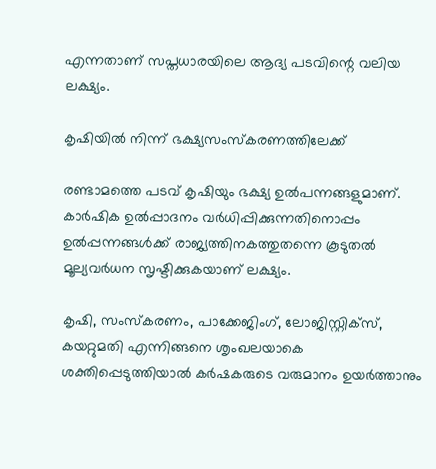എന്നതാണ് സപ്തധാരയിലെ ആദ്യ പടവിന്റെ വലിയ ലക്ഷ്യം.

കൃഷിയില്‍ നിന്ന് ഭക്ഷ്യസംസ്‌കരണത്തിലേക്ക്

രണ്ടാമത്തെ പടവ് കൃഷിയും ഭക്ഷ്യ ഉല്‍പന്നങ്ങളുമാണ്. കാര്‍ഷിക ഉല്‍പ്പാദനം വര്‍ധിപ്പിക്കുന്നതിനൊപ്പം ഉല്‍പ്പന്നങ്ങള്‍ക്ക് രാജ്യത്തിനകത്തുതന്നെ കൂടുതല്‍ മൂല്യവര്‍ധന സൃഷ്ടിക്കുകയാണ് ലക്ഷ്യം.

കൃഷി, സംസ്‌കരണം, പാക്കേജിംഗ്, ലോജിസ്റ്റിക്സ്, കയറ്റുമതി എന്നിങ്ങനെ ശൃംഖലയാകെ ശക്തിപ്പെടുത്തിയാല്‍ കര്‍ഷകരുടെ വരുമാനം ഉയര്‍ത്താനും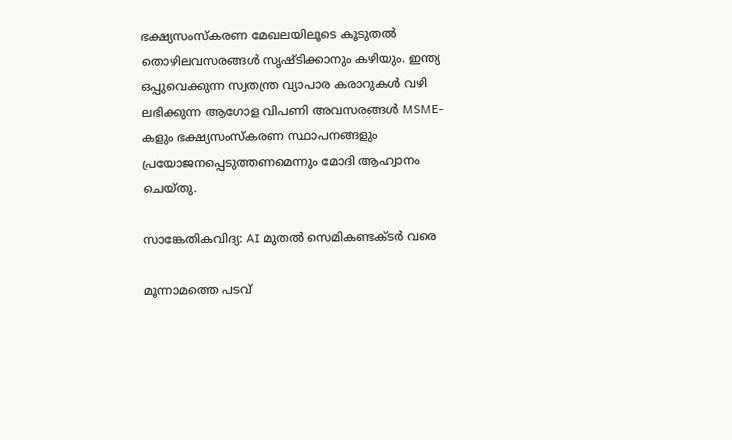ഭക്ഷ്യസംസ്‌കരണ മേഖലയിലൂടെ കൂടുതല്‍ തൊഴിലവസരങ്ങള്‍ സൃഷ്ടിക്കാനും കഴിയും. ഇന്ത്യ ഒപ്പുവെക്കുന്ന സ്വതന്ത്ര വ്യാപാര കരാറുകള്‍ വഴി ലഭിക്കുന്ന ആഗോള വിപണി അവസരങ്ങള്‍ MSME-കളും ഭക്ഷ്യസംസ്‌കരണ സ്ഥാപനങ്ങളും പ്രയോജനപ്പെടുത്തണമെന്നും മോദി ആഹ്വാനം ചെയ്തു.

സാങ്കേതികവിദ്യ: AI മുതല്‍ സെമികണ്ടക്ടര്‍ വരെ

മൂന്നാമത്തെ പടവ്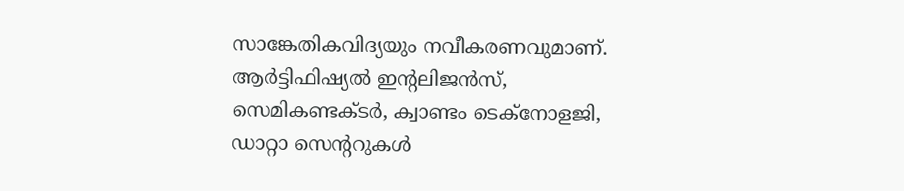സാങ്കേതികവിദ്യയും നവീകരണവുമാണ്. ആര്‍ട്ടിഫിഷ്യല്‍ ഇന്റലിജന്‍സ്, സെമികണ്ടക്ടര്‍, ക്വാണ്ടം ടെക്നോളജി, ഡാറ്റാ സെന്ററുകള്‍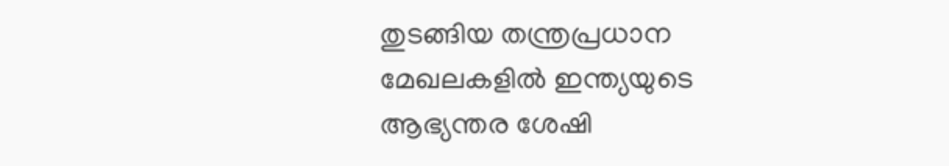തുടങ്ങിയ തന്ത്രപ്രധാന മേഖലകളില്‍ ഇന്ത്യയുടെ ആഭ്യന്തര ശേഷി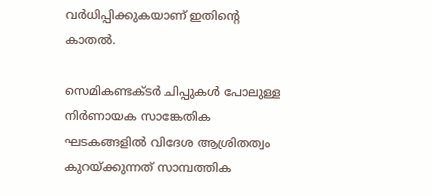വര്‍ധിപ്പിക്കുകയാണ് ഇതിന്റെ കാതല്‍.

സെമികണ്ടക്ടര്‍ ചിപ്പുകള്‍ പോലുള്ള നിര്‍ണായക സാങ്കേതിക ഘടകങ്ങളില്‍ വിദേശ ആശ്രിതത്വം കുറയ്ക്കുന്നത് സാമ്പത്തിക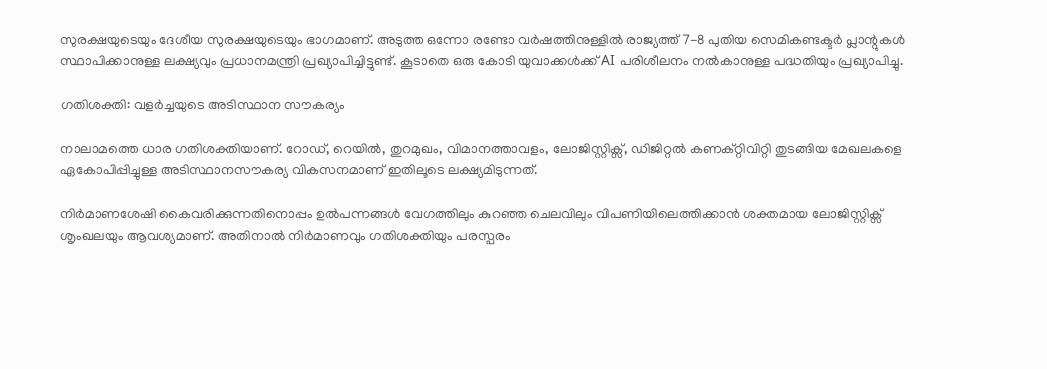സുരക്ഷയുടെയും ദേശീയ സുരക്ഷയുടെയും ഭാഗമാണ്. അടുത്ത ഒന്നോ രണ്ടോ വര്‍ഷത്തിനുള്ളില്‍ രാജ്യത്ത് 7-8 പുതിയ സെമികണ്ടക്ടര്‍ പ്ലാന്റുകള്‍ സ്ഥാപിക്കാനുള്ള ലക്ഷ്യവും പ്രധാനമന്ത്രി പ്രഖ്യാപിച്ചിട്ടുണ്ട്. കൂടാതെ ഒരു കോടി യുവാക്കള്‍ക്ക് AI പരിശീലനം നല്‍കാനുള്ള പദ്ധതിയും പ്രഖ്യാപിച്ചു.

ഗതിശക്തി: വളര്‍ച്ചയുടെ അടിസ്ഥാന സൗകര്യം

നാലാമത്തെ ധാര ഗതിശക്തിയാണ്. റോഡ്, റെയില്‍, തുറമുഖം, വിമാനത്താവളം, ലോജിസ്റ്റിക്സ്, ഡിജിറ്റല്‍ കണക്റ്റിവിറ്റി തുടങ്ങിയ മേഖലകളെ ഏകോപിപ്പിച്ചുള്ള അടിസ്ഥാനസൗകര്യ വികസനമാണ് ഇതിലൂടെ ലക്ഷ്യമിടുന്നത്.

നിര്‍മാണശേഷി കൈവരിക്കുന്നതിനൊപ്പം ഉല്‍പന്നങ്ങള്‍ വേഗത്തിലും കുറഞ്ഞ ചെലവിലും വിപണിയിലെത്തിക്കാന്‍ ശക്തമായ ലോജിസ്റ്റിക്സ് ശൃംഖലയും ആവശ്യമാണ്. അതിനാല്‍ നിര്‍മാണവും ഗതിശക്തിയും പരസ്പരം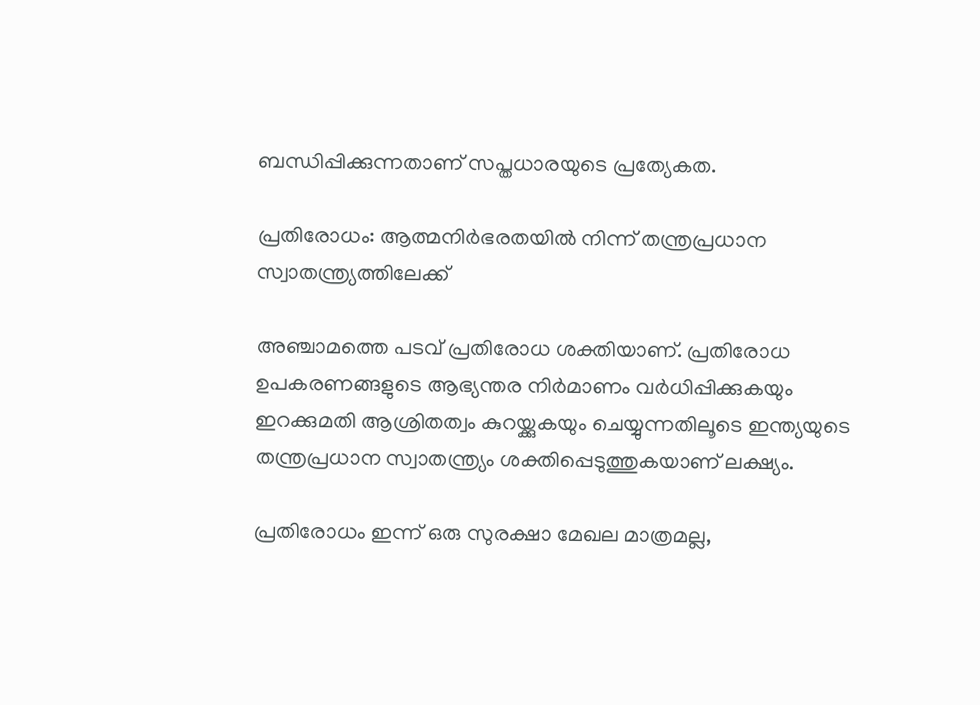ബന്ധിപ്പിക്കുന്നതാണ് സപ്തധാരയുടെ പ്രത്യേകത.

പ്രതിരോധം: ആത്മനിര്‍ഭരതയില്‍ നിന്ന് തന്ത്രപ്രധാന സ്വാതന്ത്ര്യത്തിലേക്ക്

അഞ്ചാമത്തെ പടവ് പ്രതിരോധ ശക്തിയാണ്. പ്രതിരോധ ഉപകരണങ്ങളുടെ ആഭ്യന്തര നിര്‍മാണം വര്‍ധിപ്പിക്കുകയും ഇറക്കുമതി ആശ്രിതത്വം കുറയ്ക്കുകയും ചെയ്യുന്നതിലൂടെ ഇന്ത്യയുടെ തന്ത്രപ്രധാന സ്വാതന്ത്ര്യം ശക്തിപ്പെടുത്തുകയാണ് ലക്ഷ്യം.

പ്രതിരോധം ഇന്ന് ഒരു സുരക്ഷാ മേഖല മാത്രമല്ല,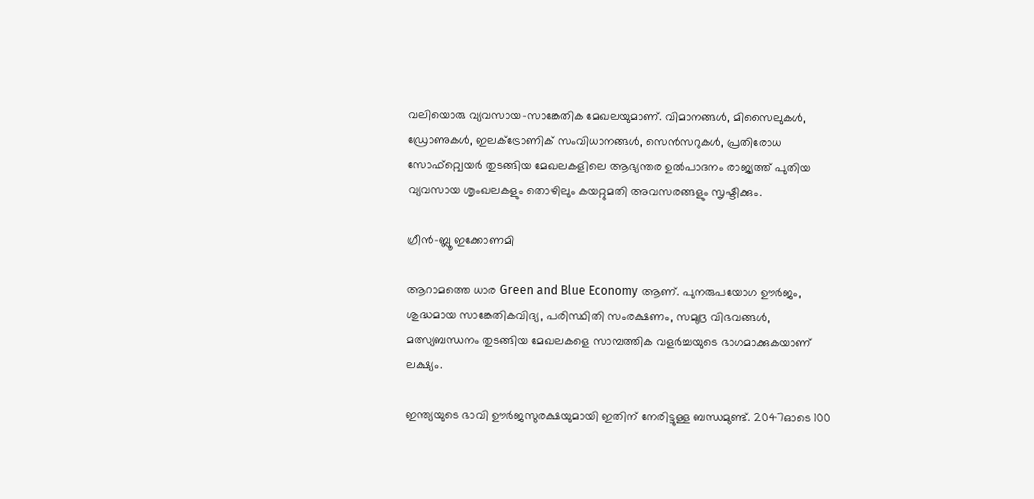വലിയൊരു വ്യവസായ-സാങ്കേതിക മേഖലയുമാണ്. വിമാനങ്ങള്‍, മിസൈലുകള്‍, ഡ്രോണുകള്‍, ഇലക്ട്രോണിക് സംവിധാനങ്ങള്‍, സെന്‍സറുകള്‍, പ്രതിരോധ സോഫ്റ്റ്വെയര്‍ തുടങ്ങിയ മേഖലകളിലെ ആഭ്യന്തര ഉല്‍പാദനം രാജ്യത്ത് പുതിയ വ്യവസായ ശൃംഖലകളും തൊഴിലും കയറ്റുമതി അവസരങ്ങളും സൃഷ്ടിക്കും.

ഗ്രീന്‍-ബ്ലൂ ഇക്കോണമി

ആറാമത്തെ ധാര Green and Blue Economy ആണ്. പുനരുപയോഗ ഊര്‍ജം, ശുദ്ധമായ സാങ്കേതികവിദ്യ, പരിസ്ഥിതി സംരക്ഷണം, സമുദ്ര വിഭവങ്ങള്‍, മത്സ്യബന്ധനം തുടങ്ങിയ മേഖലകളെ സാമ്പത്തിക വളര്‍ച്ചയുടെ ഭാഗമാക്കുകയാണ് ലക്ഷ്യം.

ഇന്ത്യയുടെ ഭാവി ഊര്‍ജസുരക്ഷയുമായി ഇതിന് നേരിട്ടുള്ള ബന്ധമുണ്ട്. 2047ഓടെ 100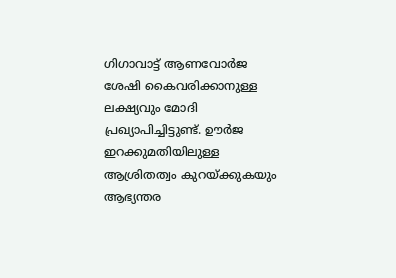ഗിഗാവാട്ട് ആണവോര്‍ജ ശേഷി കൈവരിക്കാനുള്ള ലക്ഷ്യവും മോദി പ്രഖ്യാപിച്ചിട്ടുണ്ട്. ഊര്‍ജ ഇറക്കുമതിയിലുള്ള ആശ്രിതത്വം കുറയ്ക്കുകയും ആഭ്യന്തര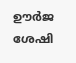ഊര്‍ജ ശേഷി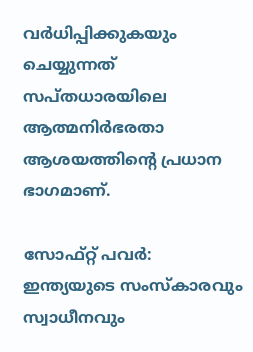വര്‍ധിപ്പിക്കുകയും ചെയ്യുന്നത് സപ്തധാരയിലെ ആത്മനിര്‍ഭരതാ ആശയത്തിന്റെ പ്രധാന ഭാഗമാണ്.

സോഫ്റ്റ് പവര്‍: ഇന്ത്യയുടെ സംസ്‌കാരവും സ്വാധീനവും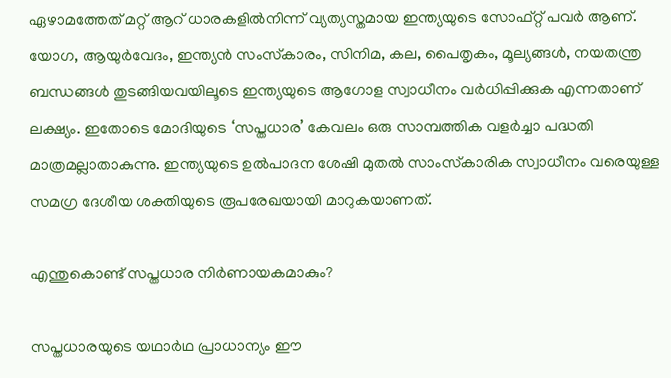ഏഴാമത്തേത് മറ്റ് ആറ് ധാരകളില്‍നിന്ന് വ്യത്യസ്തമായ ഇന്ത്യയുടെ സോഫ്റ്റ് പവര്‍ ആണ്. യോഗ, ആയുര്‍വേദം, ഇന്ത്യന്‍ സംസ്‌കാരം, സിനിമ, കല, പൈതൃകം, മൂല്യങ്ങള്‍, നയതന്ത്ര ബന്ധങ്ങള്‍ തുടങ്ങിയവയിലൂടെ ഇന്ത്യയുടെ ആഗോള സ്വാധീനം വര്‍ധിപ്പിക്കുക എന്നതാണ് ലക്ഷ്യം. ഇതോടെ മോദിയുടെ ‘സപ്തധാര’ കേവലം ഒരു സാമ്പത്തിക വളര്‍ച്ചാ പദ്ധതി മാത്രമല്ലാതാകുന്നു. ഇന്ത്യയുടെ ഉല്‍പാദന ശേഷി മുതല്‍ സാംസ്‌കാരിക സ്വാധീനം വരെയുള്ള സമഗ്ര ദേശീയ ശക്തിയുടെ രൂപരേഖയായി മാറുകയാണത്.

എന്തുകൊണ്ട് സപ്തധാര നിര്‍ണായകമാകും?

സപ്തധാരയുടെ യഥാര്‍ഥ പ്രാധാന്യം ഈ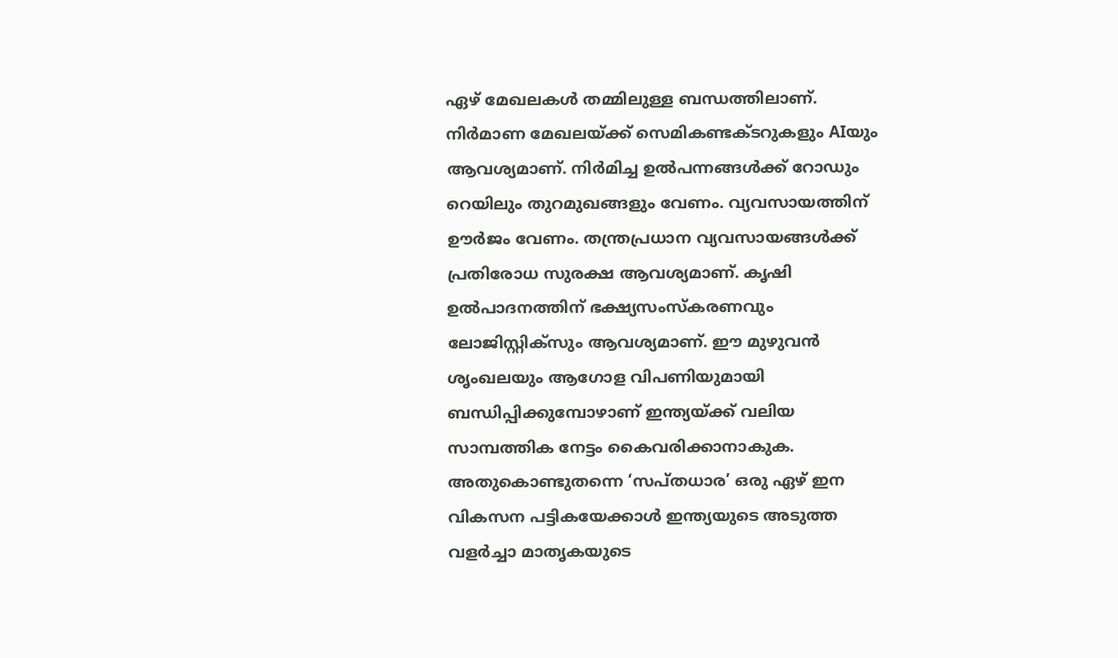ഏഴ് മേഖലകള്‍ തമ്മിലുള്ള ബന്ധത്തിലാണ്. നിര്‍മാണ മേഖലയ്ക്ക് സെമികണ്ടക്ടറുകളും AIയും ആവശ്യമാണ്. നിര്‍മിച്ച ഉല്‍പന്നങ്ങള്‍ക്ക് റോഡും റെയിലും തുറമുഖങ്ങളും വേണം. വ്യവസായത്തിന് ഊര്‍ജം വേണം. തന്ത്രപ്രധാന വ്യവസായങ്ങള്‍ക്ക് പ്രതിരോധ സുരക്ഷ ആവശ്യമാണ്. കൃഷി ഉല്‍പാദനത്തിന് ഭക്ഷ്യസംസ്‌കരണവും ലോജിസ്റ്റിക്സും ആവശ്യമാണ്. ഈ മുഴുവന്‍ ശൃംഖലയും ആഗോള വിപണിയുമായി ബന്ധിപ്പിക്കുമ്പോഴാണ് ഇന്ത്യയ്ക്ക് വലിയ സാമ്പത്തിക നേട്ടം കൈവരിക്കാനാകുക. അതുകൊണ്ടുതന്നെ ‘സപ്തധാര’ ഒരു ഏഴ് ഇന വികസന പട്ടികയേക്കാള്‍ ഇന്ത്യയുടെ അടുത്ത വളര്‍ച്ചാ മാതൃകയുടെ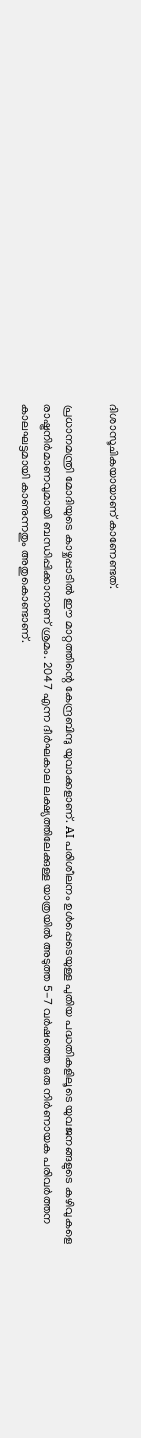ദിശാസൂചികയായാണ് കാണേണ്ടത്.

പ്രധാനമന്ത്രി മോദിയുടെ കാഴ്ചപ്പാടില്‍ ഈ മാറ്റത്തിന്റെ കേന്ദ്രബിന്ദു യുവാക്കളാണ്. AI പരിശീലനം ഉള്‍പ്പെടെയുള്ള പുതിയ പദ്ധതികളിലൂടെ യുവജനങ്ങളുടെ കഴിവുകളെ രാഷ്ട്രനിര്‍മാണവുമായി ബന്ധിപ്പിക്കാനാണ് ശ്രമം. 2047 എന്ന ദീര്‍ഘകാല ലക്ഷ്യത്തിലേക്കുള്ള യാത്രയില്‍ അടുത്ത 5-7 വര്‍ഷത്തെ ഒരു നിര്‍ണായക പരിവര്‍ത്തന കാലഘട്ടമായി കാണുന്നതും അതുകൊണ്ടാണ്.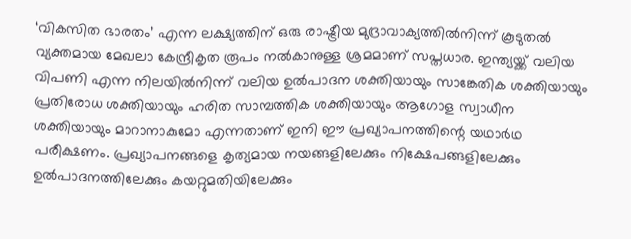‘വികസിത ഭാരതം’ എന്ന ലക്ഷ്യത്തിന് ഒരു രാഷ്ട്രീയ മുദ്രാവാക്യത്തില്‍നിന്ന് കൂടുതല്‍ വ്യക്തമായ മേഖലാ കേന്ദ്രീകൃത രൂപം നല്‍കാനുള്ള ശ്രമമാണ് സപ്തധാര. ഇന്ത്യയ്ക്ക് വലിയ വിപണി എന്ന നിലയില്‍നിന്ന് വലിയ ഉല്‍പാദന ശക്തിയായും സാങ്കേതിക ശക്തിയായും പ്രതിരോധ ശക്തിയായും ഹരിത സാമ്പത്തിക ശക്തിയായും ആഗോള സ്വാധീന ശക്തിയായും മാറാനാകുമോ എന്നതാണ് ഇനി ഈ പ്രഖ്യാപനത്തിന്റെ യഥാര്‍ഥ പരീക്ഷണം. പ്രഖ്യാപനങ്ങളെ കൃത്യമായ നയങ്ങളിലേക്കും നിക്ഷേപങ്ങളിലേക്കും ഉല്‍പാദനത്തിലേക്കും കയറ്റുമതിയിലേക്കും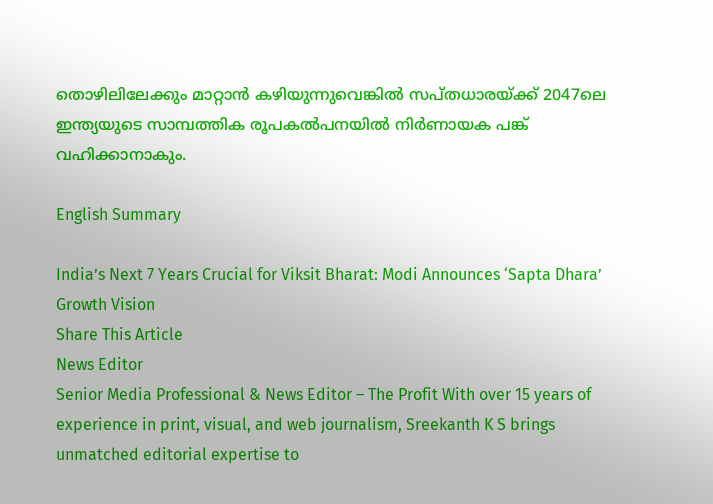തൊഴിലിലേക്കും മാറ്റാന്‍ കഴിയുന്നുവെങ്കില്‍ സപ്തധാരയ്ക്ക് 2047ലെ ഇന്ത്യയുടെ സാമ്പത്തിക രൂപകല്‍പനയില്‍ നിര്‍ണായക പങ്ക് വഹിക്കാനാകും.

English Summary

India’s Next 7 Years Crucial for Viksit Bharat: Modi Announces ‘Sapta Dhara’ Growth Vision
Share This Article
News Editor
Senior Media Professional & News Editor – The Profit With over 15 years of experience in print, visual, and web journalism, Sreekanth K S brings unmatched editorial expertise to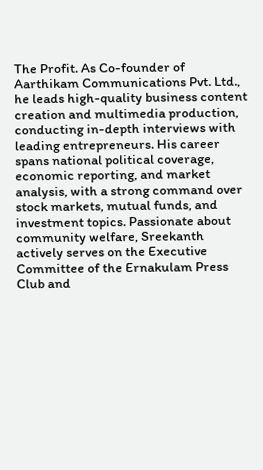The Profit. As Co-founder of Aarthikam Communications Pvt. Ltd., he leads high-quality business content creation and multimedia production, conducting in-depth interviews with leading entrepreneurs. His career spans national political coverage, economic reporting, and market analysis, with a strong command over stock markets, mutual funds, and investment topics. Passionate about community welfare, Sreekanth actively serves on the Executive Committee of the Ernakulam Press Club and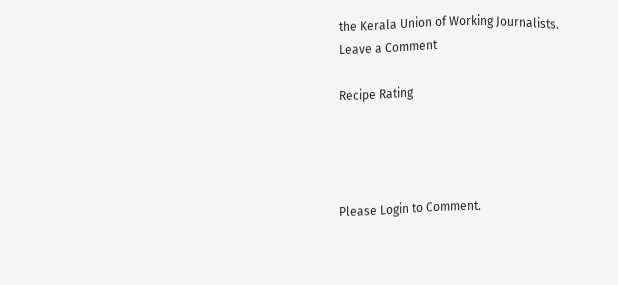the Kerala Union of Working Journalists.
Leave a Comment

Recipe Rating




Please Login to Comment.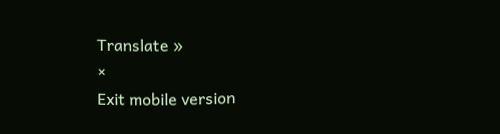Translate »
×
Exit mobile version